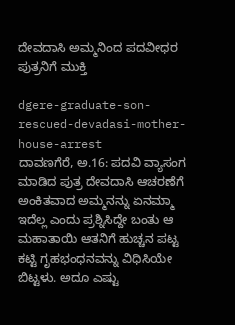ದೇವದಾಸಿ ಅಮ್ಮನಿಂದ ಪದವೀಧರ ಪುತ್ರನಿಗೆ ಮುಕ್ತಿ

dgere-graduate-son-rescued-devadasi-mother-house-arrest
ದಾವಣಗೆರೆ, ಅ.16: ಪದವಿ ವ್ಯಾಸಂಗ ಮಾಡಿದ ಪುತ್ರ ದೇವದಾಸಿ ಆಚರಣೆಗೆ ಅಂಕಿತವಾದ ಅಮ್ಮನನ್ನು ಏನಮ್ಮಾ ಇದೆಲ್ಲ ಎಂದು ಪ್ರಶ್ನಿಸಿದ್ದೇ ಬಂತು ಆ ಮಹಾತಾಯಿ ಆತನಿಗೆ ಹುಚ್ಚನ ಪಟ್ಟ ಕಟ್ಟಿ ಗೃಹಭಂಧನವನ್ನು ವಿಧಿಸಿಯೇ ಬಿಟ್ಟಳು. ಅದೂ ಎಷ್ಟು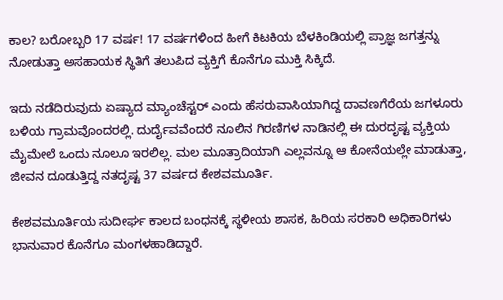ಕಾಲ? ಬರೋಬ್ಬರಿ 17 ವರ್ಷ! 17 ವರ್ಷಗಳಿಂದ ಹೀಗೆ ಕಿಟಕಿಯ ಬೆಳಕಿಂಡಿಯಲ್ಲಿ ಪ್ರಾಜ್ಞ ಜಗತ್ತನ್ನು ನೋಡುತ್ತಾ ಅಸಹಾಯಕ ಸ್ಥಿತಿಗೆ ತಲುಪಿದ ವ್ಯಕ್ತಿಗೆ ಕೊನೆಗೂ ಮುಕ್ತಿ ಸಿಕ್ಕಿದೆ.

ಇದು ನಡೆದಿರುವುದು ಏಷ್ಯಾದ ಮ್ಯಾಂಚೆಸ್ಟರ್ ಎಂದು ಹೆಸರುವಾಸಿಯಾಗಿದ್ದ ದಾವಣಗೆರೆಯ ಜಗಳೂರು ಬಳಿಯ ಗ್ರಾಮವೊಂದರಲ್ಲಿ. ದುರ್ದೈವವೆಂದರೆ ನೂಲಿನ ಗಿರಣಿಗಳ ನಾಡಿನಲ್ಲಿ ಈ ದುರದೃಷ್ಟ ವ್ಯಕ್ತಿಯ ಮೈಮೇಲೆ ಒಂದು ನೂಲೂ ಇರಲಿಲ್ಲ. ಮಲ ಮೂತ್ರಾದಿಯಾಗಿ ಎಲ್ಲವನ್ನೂ ಆ ಕೋನೆಯಲ್ಲೇ ಮಾಡುತ್ತಾ, ಜೀವನ ದೂಡುತ್ತಿದ್ದ ನತದೃಷ್ಟ 37 ವರ್ಷದ ಕೇಶವಮೂರ್ತಿ.

ಕೇಶವಮೂರ್ತಿಯ ಸುದೀರ್ಘ ಕಾಲದ ಬಂಧನಕ್ಕೆ ಸ್ಥಳೀಯ ಶಾಸಕ, ಹಿರಿಯ ಸರಕಾರಿ ಅಧಿಕಾರಿಗಳು ಭಾನುವಾರ ಕೊನೆಗೂ ಮಂಗಳಹಾಡಿದ್ದಾರೆ.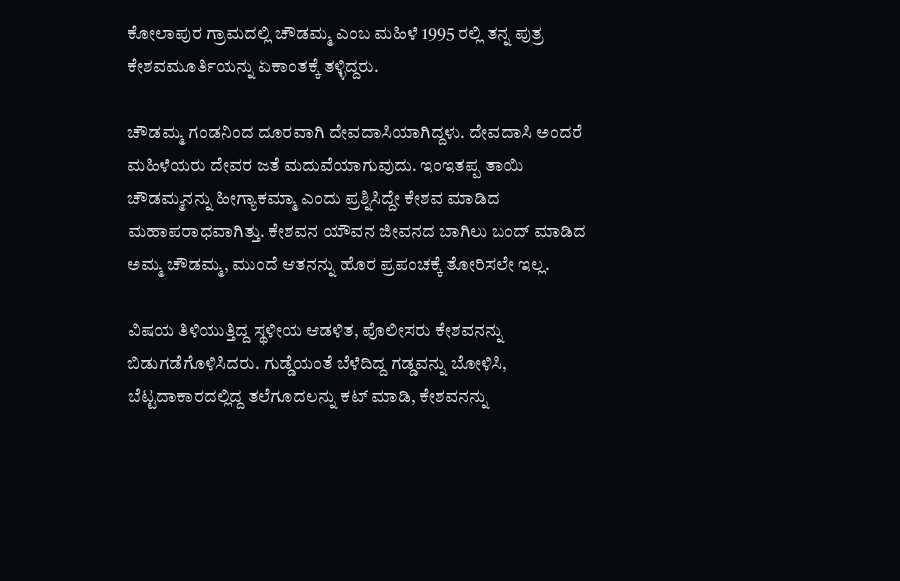ಕೋಲಾಪುರ ಗ್ರಾಮದಲ್ಲಿ ಚೌಡಮ್ಮ ಎಂಬ ಮಹಿಳೆ 1995 ರಲ್ಲಿ ತನ್ನ ಪುತ್ರ ಕೇಶವಮೂರ್ತಿಯನ್ನು ಏಕಾಂತಕ್ಕೆ ತಳ್ಳಿದ್ದರು.

ಚೌಡಮ್ಮ ಗಂಡನಿಂದ ದೂರವಾಗಿ ದೇವದಾಸಿಯಾಗಿದ್ದಳು. ದೇವದಾಸಿ ಅಂದರೆ ಮಹಿಳೆಯರು ದೇವರ ಜತೆ ಮದುವೆಯಾಗುವುದು. ಇಂಇತಪ್ಪ ತಾಯಿ ಚೌಡಮ್ಮನನ್ನು ಹೀಗ್ಯಾಕಮ್ಮಾ ಎಂದು ಪ್ರಶ್ನಿಸಿದ್ದೇ ಕೇಶವ ಮಾಡಿದ ಮಹಾಪರಾಧವಾಗಿತ್ತು. ಕೇಶವನ ಯೌವನ ಜೀವನದ ಬಾಗಿಲು ಬಂದ್ ಮಾಡಿದ ಅಮ್ಮ ಚೌಡಮ್ಮ, ಮುಂದೆ ಆತನನ್ನು ಹೊರ ಪ್ರಪಂಚಕ್ಕೆ ತೋರಿಸಲೇ ಇಲ್ಲ.

ವಿಷಯ ತಿಳಿಯುತ್ತಿದ್ದ ಸ್ಥಳೀಯ ಆಡಳಿತ, ಪೊಲೀಸರು ಕೇಶವನನ್ನು ಬಿಡುಗಡೆಗೊಳಿಸಿದರು. ಗುಡ್ಡೆಯಂತೆ ಬೆಳೆದಿದ್ದ ಗಡ್ಡವನ್ನು ಬೋಳಿಸಿ, ಬೆಟ್ಟದಾಕಾರದಲ್ಲಿದ್ದ ತಲೆಗೂದಲನ್ನು ಕಟ್ ಮಾಡಿ, ಕೇಶವನನ್ನು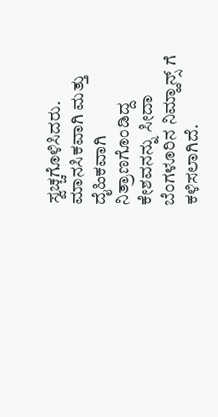ಸ್ವಚ್ಚಗೊಳಿಸಿದರು. ಮಾನಸಿಕವಾಗಿ ಮತ್ತು ದೈಹಿಕವಾಗಿ ನಿತ್ರಾಣಗೊಂಡಿದ್ದ ಕೇಶವನನ್ನು ಸೀದಾ ಬೆಂಗಳೂರಿನ ನಿಮ್ಹಾನ್ಸ್ ಗೆ ಕಳಿಸಲಾಗಿದೆ.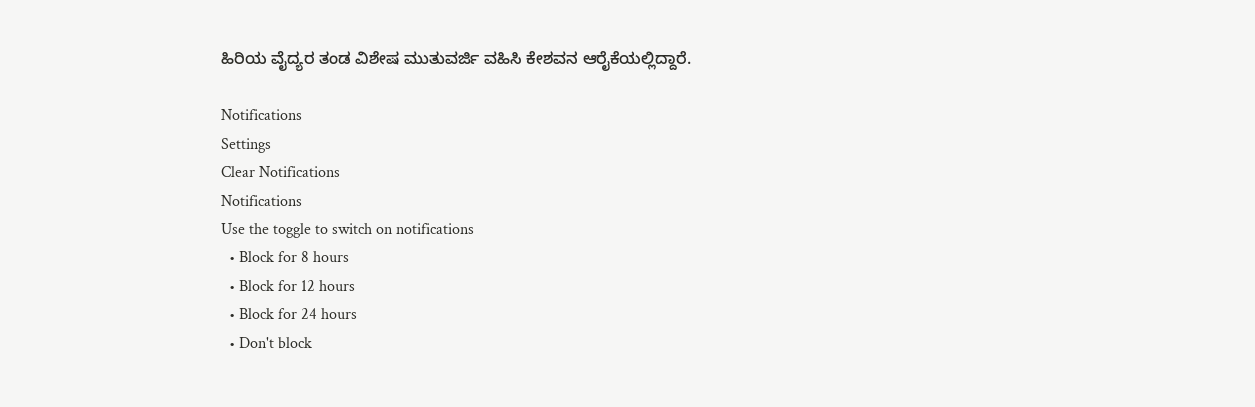ಹಿರಿಯ ವೈದ್ಯರ ತಂಡ ವಿಶೇಷ ಮುತುವರ್ಜಿ ವಹಿಸಿ ಕೇಶವನ ಆರೈಕೆಯಲ್ಲಿದ್ದಾರೆ.

Notifications
Settings
Clear Notifications
Notifications
Use the toggle to switch on notifications
  • Block for 8 hours
  • Block for 12 hours
  • Block for 24 hours
  • Don't block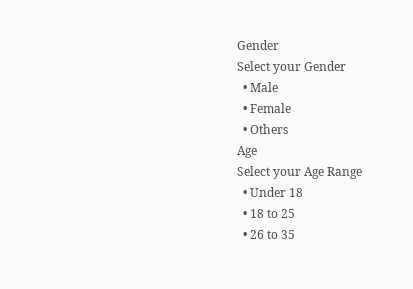Gender
Select your Gender
  • Male
  • Female
  • Others
Age
Select your Age Range
  • Under 18
  • 18 to 25
  • 26 to 35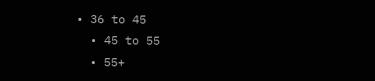• 36 to 45
  • 45 to 55
  • 55+